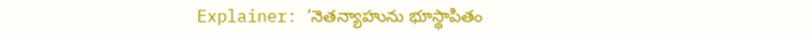Explainer: ‘నెతన్యాహును భూస్థాపితం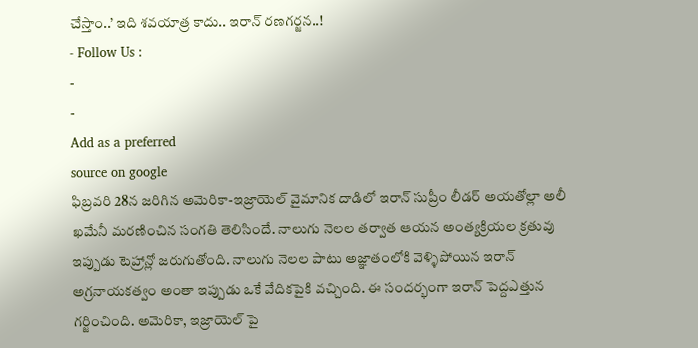చేస్తాం..’ ఇది శవయాత్ర కాదు.. ఇరాన్ రణగర్జన..!
- Follow Us :
-
-
Add as a preferred
source on google
ఫిబ్రవరి 28న జరిగిన అమెరికా-ఇజ్రాయెల్ వైమానిక దాడిలో ఇరాన్ సుప్రీం లీడర్ అయతోల్లా అలీ ఖమేనీ మరణించిన సంగతి తెలిసిందే. నాలుగు నెలల తర్వాత ఆయన అంత్యక్రియల క్రతువు ఇప్పుడు టెహ్రాన్లో జరుగుతోంది. నాలుగు నెలల పాటు అజ్ఞాతంలోకి వెళ్ళిపోయిన ఇరాన్ అగ్రనాయకత్వం అంతా ఇప్పుడు ఒకే వేదికపైకి వచ్చింది. ఈ సందర్భంగా ఇరాన్ పెద్దఎత్తున గర్జించింది. అమెరికా, ఇజ్రాయెల్ పై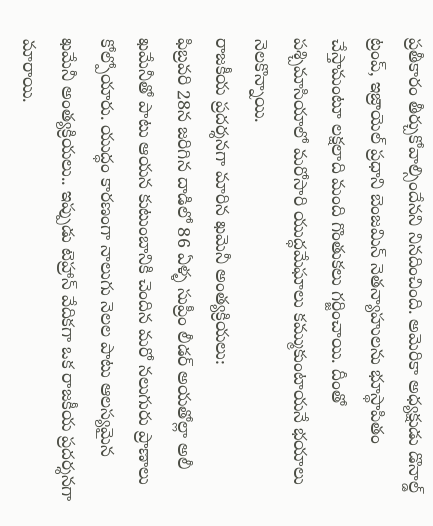ప్రతీకారం తీర్చుకోవాల్సిందేనని నినదించింది. అమెరికా అధ్యక్షుడు డొనాల్డ్ ట్రంప్, ఇజ్రాయెల్ ప్రధాని బెంజమిన్ నెతన్యాహులను భూస్థాపితం చేస్తామంటూ లక్షలాది మంది గొంతుకలు గర్జించాయి. దీంతో పశ్చిమాసియాలో మరోసారి యుద్ధమేఘాలు కమ్ముకుంటాయనే భయాలు నెలకొన్నాయి.
రాజకీయ ప్రదర్శనగా మారిన ఖమెనీ అంత్యక్రియలు:
ఫిబ్రవరి 28న జరిగిన దాడిలో 86 ఏళ్ళ సుప్రీం లీడర్ అయతోల్లా అలీ ఖమేనీతో పాటు ఆయన కుటుంబానికి చెందిన మరో నలుగురు ప్రాణాలు కోల్పోయారు. యుద్ధం కారణంగా నాలుగు నెలల పాటు ఆలస్యమైన ఖమేనీ అంత్యక్రియలు.. ఇప్పుడు టెహ్రాన్ వేదికగా ఒక రాజకీయ ప్రదర్శనగా మారాయి.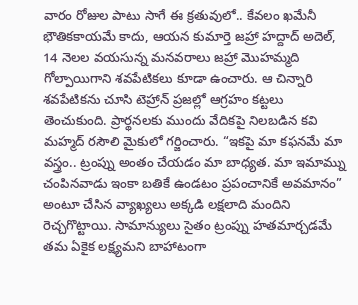వారం రోజుల పాటు సాగే ఈ క్రతువులో.. కేవలం ఖమేనీ భౌతికకాయమే కాదు, ఆయన కుమార్తె జహ్రా హద్దాద్ అదెల్, 14 నెలల వయసున్న మనవరాలు జహ్రా మొహమ్మది గోల్పాయిగాని శవపేటికలు కూడా ఉంచారు. ఆ చిన్నారి శవపేటికను చూసి టెహ్రాన్ ప్రజల్లో ఆగ్రహం కట్టలు తెంచుకుంది. ప్రార్థనలకు ముందు వేదికపై నిలబడిన కవి మహ్మద్ రసౌలి మైకులో గర్జించారు. “ఇకపై మా కఫనమే మా వస్త్రం.. ట్రంప్ను అంతం చేయడం మా బాధ్యత. మా ఇమామ్ను చంపినవాడు ఇంకా బతికే ఉండటం ప్రపంచానికే అవమానం” అంటూ చేసిన వ్యాఖ్యలు అక్కడి లక్షలాది మందిని రెచ్చగొట్టాయి. సామాన్యులు సైతం ట్రంప్ను హతమార్చడమే తమ ఏకైక లక్ష్యమని బాహాటంగా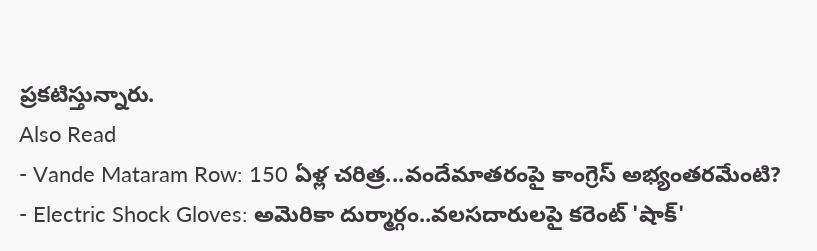ప్రకటిస్తున్నారు.
Also Read
- Vande Mataram Row: 150 ఏళ్ల చరిత్ర...వందేమాతరంపై కాంగ్రెస్ అభ్యంతరమేంటి?
- Electric Shock Gloves: అమెరికా దుర్మార్గం..వలసదారులపై కరెంట్ 'షాక్'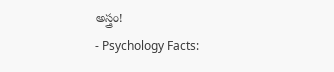అస్త్రం!
- Psychology Facts: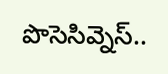పొసెసివ్నెస్..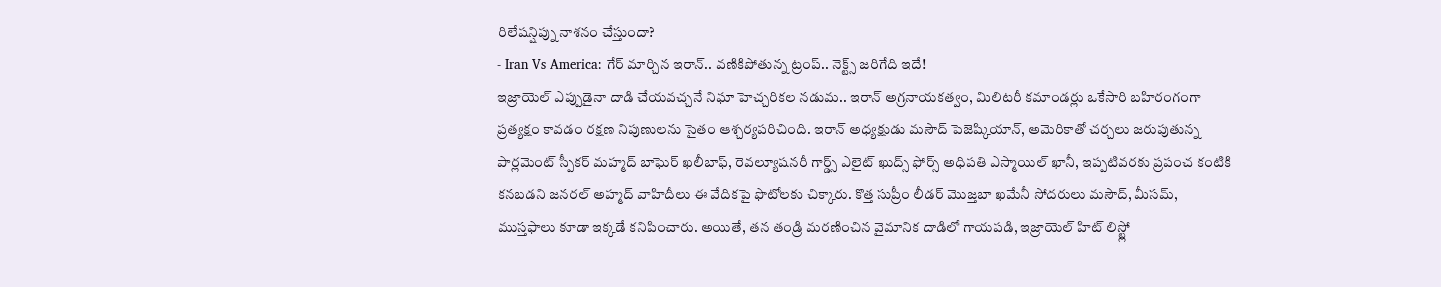రిలేషన్షిప్ను నాశనం చేస్తుందా?
- Iran Vs America: గేర్ మార్చిన ఇరాన్.. వణికిపోతున్న ట్రంప్.. నెక్ట్స్ జరిగేది ఇదే!
ఇజ్రాయెల్ ఎప్పుడైనా దాడి చేయవచ్చనే నిఘా హెచ్చరికల నడుమ.. ఇరాన్ అగ్రనాయకత్వం, మిలిటరీ కమాండర్లు ఒకేసారి బహిరంగంగా ప్రత్యక్షం కావడం రక్షణ నిపుణులను సైతం ఆశ్చర్యపరిచింది. ఇరాన్ అధ్యక్షుడు మసౌద్ పెజెష్కియాన్, అమెరికాతో చర్చలు జరుపుతున్న పార్లమెంట్ స్పీకర్ మహ్మద్ బాఘెర్ ఖలీబాఫ్, రెవల్యూషనరీ గార్డ్స్ ఎలైట్ ఖుద్స్ ఫోర్స్ అధిపతి ఎస్మాయిల్ ఖానీ, ఇప్పటివరకు ప్రపంచ కంటికి కనబడని జనరల్ అహ్మద్ వాహిదీలు ఈ వేదికపై ఫొటోలకు చిక్కారు. కొత్త సుప్రీం లీడర్ మొజ్తబా ఖమేనీ సోదరులు మసౌద్, మీసమ్, ముస్తఫాలు కూడా ఇక్కడే కనిపించారు. అయితే, తన తండ్రి మరణించిన వైమానిక దాడిలో గాయపడి, ఇజ్రాయెల్ హిట్ లిస్ట్లో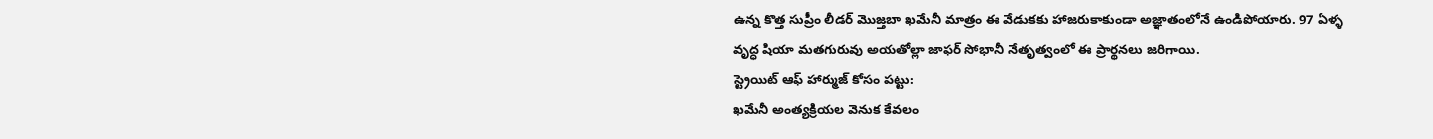ఉన్న కొత్త సుప్రీం లీడర్ మొజ్తబా ఖమేనీ మాత్రం ఈ వేడుకకు హాజరుకాకుండా అజ్ఞాతంలోనే ఉండిపోయారు. 97 ఏళ్ళ వృద్ధ షియా మతగురువు అయతోల్లా జాఫర్ సోభానీ నేతృత్వంలో ఈ ప్రార్థనలు జరిగాయి.
స్ట్రెయిట్ ఆఫ్ హార్ముజ్ కోసం పట్టు:
ఖమేనీ అంత్యక్రియల వెనుక కేవలం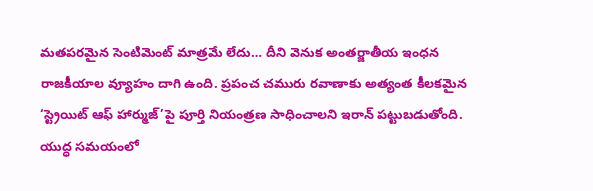మతపరమైన సెంటిమెంట్ మాత్రమే లేదు… దీని వెనుక అంతర్జాతీయ ఇంధన రాజకీయాల వ్యూహం దాగి ఉంది. ప్రపంచ చమురు రవాణాకు అత్యంత కీలకమైన ‘స్ట్రెయిట్ ఆఫ్ హార్ముజ్’పై పూర్తి నియంత్రణ సాధించాలని ఇరాన్ పట్టుబడుతోంది. యుద్ధ సమయంలో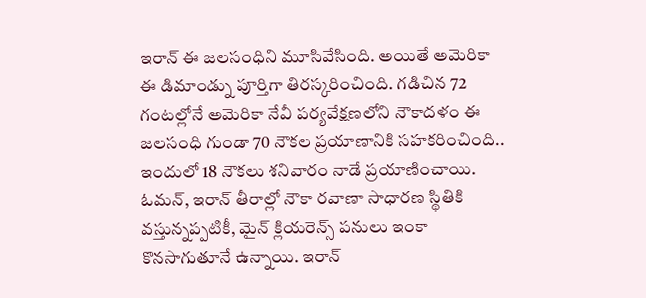ఇరాన్ ఈ జలసంధిని మూసివేసింది. అయితే అమెరికా ఈ డిమాండ్ను పూర్తిగా తిరస్కరించింది. గడిచిన 72 గంటల్లోనే అమెరికా నేవీ పర్యవేక్షణలోని నౌకాదళం ఈ జలసంధి గుండా 70 నౌకల ప్రయాణానికి సహకరించింది.. ఇందులో 18 నౌకలు శనివారం నాడే ప్రయాణించాయి. ఓమన్, ఇరాన్ తీరాల్లో నౌకా రవాణా సాధారణ స్థితికి వస్తున్నప్పటికీ, మైన్ క్లియరెన్స్ పనులు ఇంకా కొనసాగుతూనే ఉన్నాయి. ఇరాన్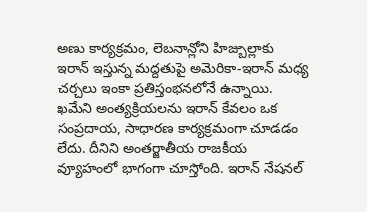అణు కార్యక్రమం, లెబనాన్లోని హిజ్బుల్లాకు ఇరాన్ ఇస్తున్న మద్దతుపై అమెరికా-ఇరాన్ మధ్య చర్చలు ఇంకా ప్రతిస్తంభనలోనే ఉన్నాయి.
ఖమేని అంత్యక్రియలను ఇరాన్ కేవలం ఒక సంప్రదాయ, సాధారణ కార్యక్రమంగా చూడడం లేదు. దీనిని అంతర్జాతీయ రాజకీయ వ్యూహంలో భాగంగా చూస్తోంది. ఇరాన్ నేషనల్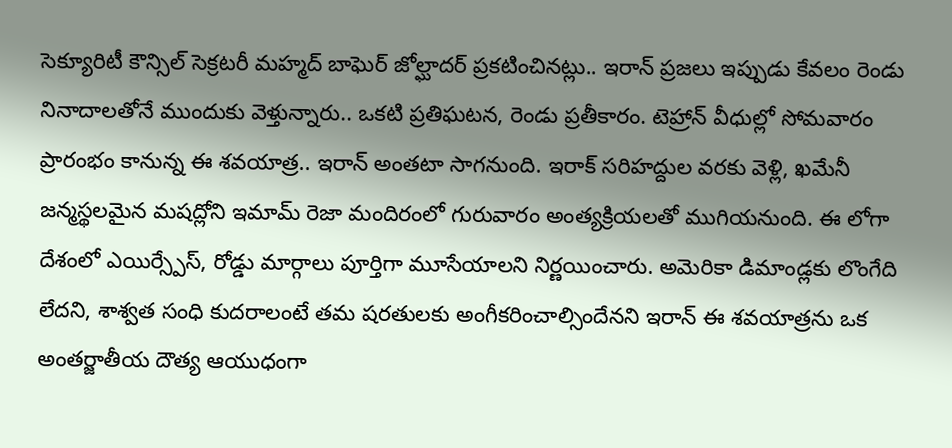సెక్యూరిటీ కౌన్సిల్ సెక్రటరీ మహ్మద్ బాఘెర్ జోల్ఘాదర్ ప్రకటించినట్లు.. ఇరాన్ ప్రజలు ఇప్పుడు కేవలం రెండు నినాదాలతోనే ముందుకు వెళ్తున్నారు.. ఒకటి ప్రతిఘటన, రెండు ప్రతీకారం. టెహ్రాన్ వీధుల్లో సోమవారం ప్రారంభం కానున్న ఈ శవయాత్ర.. ఇరాన్ అంతటా సాగనుంది. ఇరాక్ సరిహద్దుల వరకు వెళ్లి, ఖమేనీ జన్మస్థలమైన మషద్లోని ఇమామ్ రెజా మందిరంలో గురువారం అంత్యక్రియలతో ముగియనుంది. ఈ లోగా దేశంలో ఎయిర్స్పేస్, రోడ్డు మార్గాలు పూర్తిగా మూసేయాలని నిర్ణయించారు. అమెరికా డిమాండ్లకు లొంగేది లేదని, శాశ్వత సంధి కుదరాలంటే తమ షరతులకు అంగీకరించాల్సిందేనని ఇరాన్ ఈ శవయాత్రను ఒక అంతర్జాతీయ దౌత్య ఆయుధంగా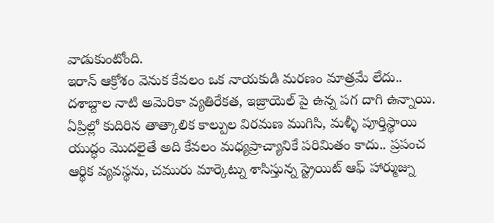వాడుకుంటోంది.
ఇరాన్ ఆక్రోశం వెనుక కేవలం ఒక నాయకుడి మరణం మాత్రమే లేదు.. దశాబ్దాల నాటి అమెరికా వ్యతిరేకత, ఇజ్రాయెల్ పై ఉన్న పగ దాగి ఉన్నాయి. ఏప్రిల్లో కుదిరిన తాత్కాలిక కాల్పుల విరమణ ముగిసి, మళ్ళీ పూర్తిస్థాయి యుద్ధం మొదలైతే అది కేవలం మధ్యప్రాచ్యానికే పరిమితం కాదు.. ప్రపంచ ఆర్థిక వ్యవస్థను, చమురు మార్కెట్ను శాసిస్తున్న స్ట్రెయిట్ ఆఫ్ హార్ముజ్ను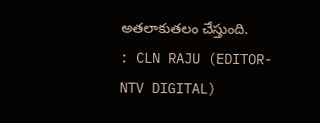అతలాకుతలం చేస్తుంది.
: CLN RAJU (EDITOR- NTV DIGITAL)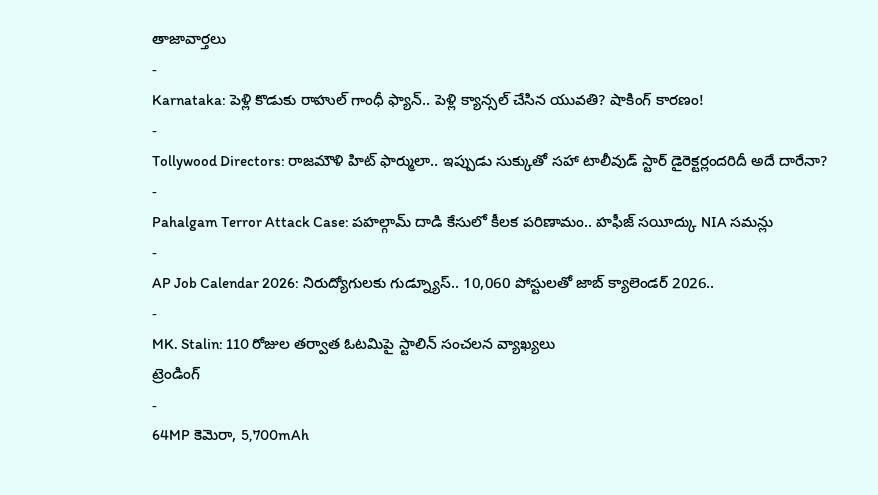తాజావార్తలు
-
Karnataka: పెళ్లి కొడుకు రాహుల్ గాంధీ ఫ్యాన్.. పెళ్లి క్యాన్సల్ చేసిన యువతి? షాకింగ్ కారణం!
-
Tollywood Directors: రాజమౌళి హిట్ ఫార్ములా.. ఇప్పుడు సుక్కుతో సహా టాలీవుడ్ స్టార్ డైరెక్టర్లందరిదీ అదే దారేనా?
-
Pahalgam Terror Attack Case: పహల్గామ్ దాడి కేసులో కీలక పరిణామం.. హఫీజ్ సయీద్కు NIA సమన్లు
-
AP Job Calendar 2026: నిరుద్యోగులకు గుడ్న్యూస్.. 10,060 పోస్టులతో జాబ్ క్యాలెండర్ 2026..
-
MK. Stalin: 110 రోజుల తర్వాత ఓటమిపై స్టాలిన్ సంచలన వ్యాఖ్యలు
ట్రెండింగ్
-
64MP కెమెరా, 5,700mAh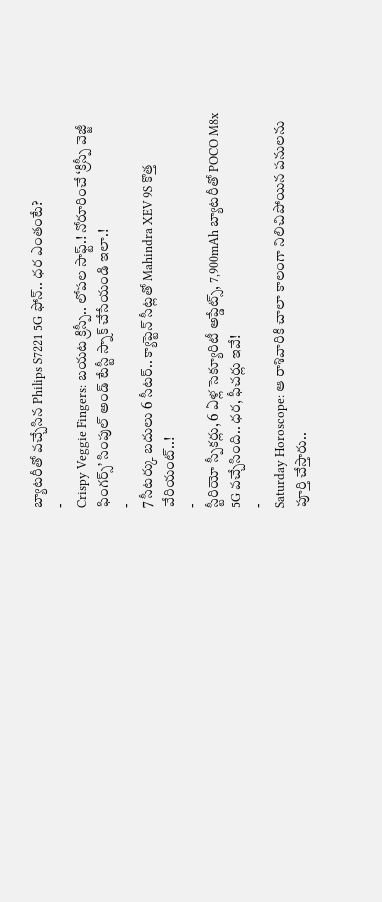బ్యాటరీతో వచ్చేసిన Philips S7221 5G ఫోన్.. ధర ఎంతంటే?
-
Crispy Veggie Fingers: బయట క్రిస్పీ.. లోపల సాఫ్ట్.! నోరూరించే ‘క్రిస్పీ వెజ్జీ ఫింగర్స్’ సింపుల్ అండ్ టేస్టీ స్నాక్ చేసేయండి ఇలా.!
-
7 సీటర్కు బదులు 6 సీటర్.. క్యాప్టెన్ సీట్లతో Mahindra XEV 9S కొత్త వేరియంట్..!
-
స్టీరియో స్పీకర్లు, 6 ఏళ్ల సెక్యూరిటీ అప్డేట్స్, 7,900mAh బ్యాటరీతో POCO M8x 5G వచ్చేసింది.. ధర, ఫీచర్లు ఇవే!
-
Saturday Horoscope: ఆ రాశివారికి చాలా కాలంగా నిలిచిపోయిన పనులను పూర్తి చేస్తారు..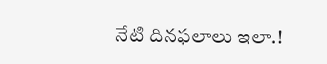నేటి దినఫలాలు ఇలా.!